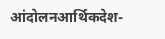आंदोलनआर्थिकदेश-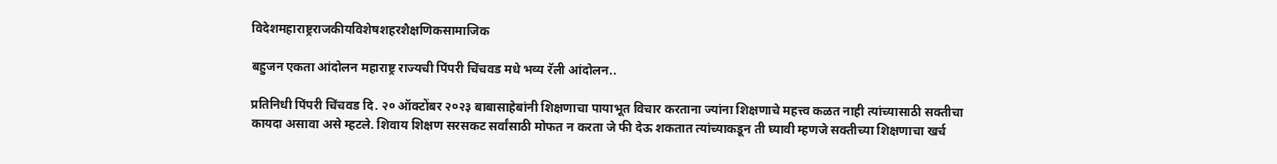विदेशमहाराष्ट्रराजकीयविशेषशहरशैक्षणिकसामाजिक

बहुजन एकता आंदोलन महाराष्ट्र राज्यची पिंपरी चिंचवड मधे भव्य रॅली आंदोलन..

प्रतिनिधी पिंपरी चिंचवड दि. २० ऑक्टोंबर २०२३ बाबासाहेबांनी शिक्षणाचा पायाभूत विचार करताना ज्यांना ‌शिक्षणाचे महत्त्व कळत नाही त्यांच्यासाठी सक्तीचा कायदा असावा असे म्हटले. शिवाय शिक्षण सरसकट सर्वांसाठी मोफत न करता जे फी देऊ शकतात त्यांच्याकडून ती घ्यावी म्हणजे सक्तीच्या शिक्षणाचा खर्च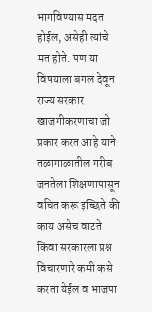भागविण्यास मदत होईल, असेही त्यांचे मत होते. पण या विषयाला बगल देवून राज्य सरकार खाजगीकरणाचा जो प्रकार करत आहे याने तळागाळातील गरीब जनतेला शिक्षणापासून वचित करू इच्छिते की काय असेच वाटते किंवा सरकारला प्रश्न विचारणारे कमी कसे करता येईल व भाजपा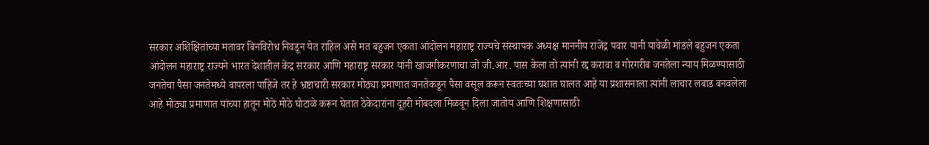सरकार अशिक्षितांच्या मतावर बिनविरोध निवडून येत राहिल असे मत बहुजन एकता आंदोलन महाराष्ट्र राज्यचे संस्थापक अध्यक्ष माननीय राजेंद्र पवार यानी यावेळी मांडले बहुजन एकता आंदोलन महाराष्ट्र राज्यने भारत देशातील केंद्र सरकार आणि महाराष्ट्र सरकार यांनी खाजगीकरणाचा जो जी.आर. पास केला तो त्यांनी रद्द करावा व गोरगरीब जनतेला न्याय मिळण्यासाठी जनतेचा पैसा जनतेमध्ये वापरला पाहिजे तर हे भ्रष्टाचारी सरकार मोठ्या प्रमाणात जनतेकडून पैसा वसूल करून स्वतःच्या घशात घालत आहे या प्रशासनाला त्यांनी लाचार लबाड बनवलेला आहे मोठ्या प्रमाणात यांच्या हातून मोठे मोठे घोटाळे करून घेतात ठेकेदारांना दूहरी मोबदला मिळवून दिला जातोय आणि शिक्षणासाठी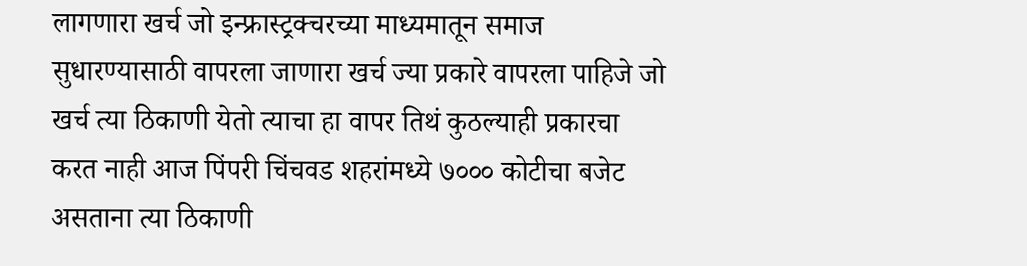लागणारा खर्च जो इन्फ्रास्ट्रक्चरच्या माध्यमातून समाज सुधारण्यासाठी वापरला जाणारा खर्च ज्या प्रकारे वापरला पाहिजे जो खर्च त्या ठिकाणी येतो त्याचा हा वापर तिथं कुठल्याही प्रकारचा करत नाही आज पिंपरी चिंचवड शहरांमध्ये ७००० कोटीचा बजेट असताना त्या ठिकाणी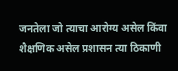जनतेला जो त्याचा आरोग्य असेल किंवा शैक्षणिक असेल प्रशासन त्या ठिकाणी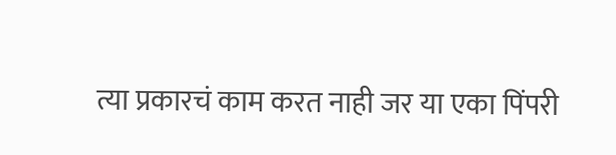त्या प्रकारचं काम करत नाही जर या एका पिंपरी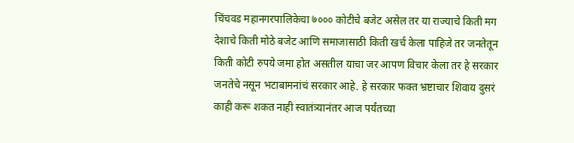चिंचवड महानगरपालिकेचा ७००० कोटीचे बजेट असेल तर या राज्याचे किती मग देशाचे किती मोठे बजेट आणि समाजासाठी किती खर्च केला पाहिजे तर जनतेतून किती कोटी रुपये जमा होत असतील याचा जर आपण विचार केला तर हे सरकार जनतेचे नसून भटाबामनांचं सरकार आहे. हे सरकार फक्त भ्रष्टाचार शिवाय दुसरं काही करू शकत नाही स्वातंत्र्यानंतर आज पर्यंतच्या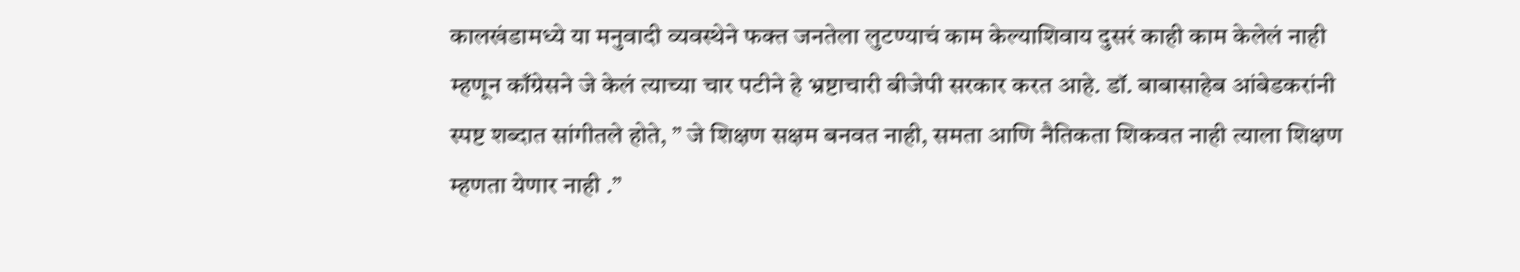कालखंडामध्ये या मनुवादी व्यवस्थेने फक्त जनतेला लुटण्याचं काम केल्याशिवाय दुसरं काही काम केलेलं नाही म्हणून काँग्रेसने जे केलं त्याच्या चार पटीने हे भ्रष्टाचारी बीजेपी सरकार करत आहे. डॉ. बाबासाहेब आंबेडकरांनी स्पष्ट शब्दात सांगीतले होते, ” जे शिक्षण सक्षम बनवत नाही, समता आणि नैतिकता शिकवत नाही त्याला शिक्षण म्हणता येणार नाही .”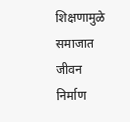शिक्षणामुळे समाजात जीवन निर्माण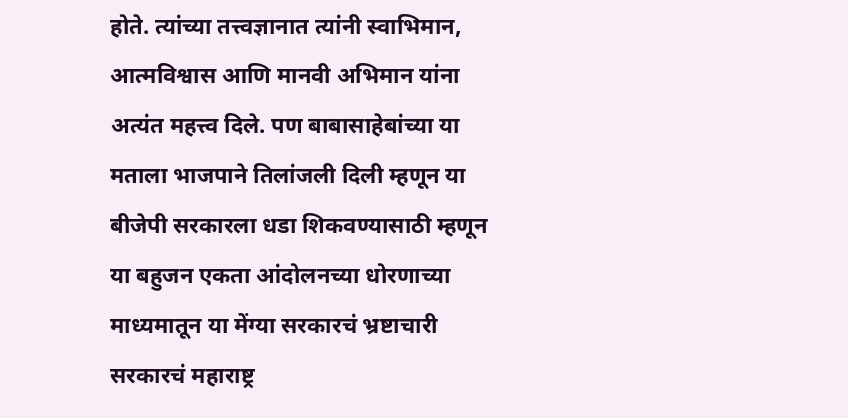होते. त्यांच्या तत्त्वज्ञानात त्यांनी स्वाभिमान, आत्मविश्वास आणि मानवी अभिमान यांना अत्यंत महत्त्व दिले. पण बाबासाहेबांच्या या मताला भाजपाने तिलांजली दिली म्हणून या बीजेपी सरकारला धडा शिकवण्यासाठी म्हणून या बहुजन एकता आंदोलनच्या धोरणाच्या माध्यमातून या मेंग्या सरकारचं भ्रष्टाचारी सरकारचं महाराष्ट्र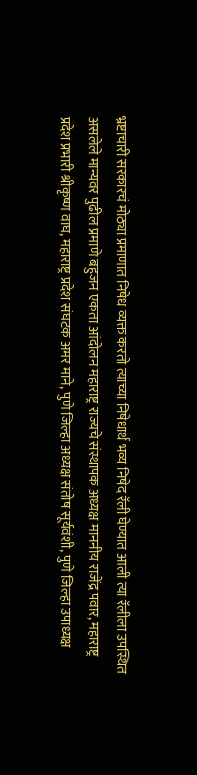भ्रष्टाचारी सरकारचं मोठ्या प्रमाणात निषेध व्यक्त करतो त्याच्या निषेधार्थ भव्य निषेद रॅली घेण्यात आली त्या रॅलीला उपस्थित असलेले मान्यवर पुढील प्रमाणे बहुजन एकता आंदोलन महाराष्ट्र राज्यचे संस्थापक अध्यक्ष माननीय राजेंद्र पवार, महाराष्ट्र प्रदेश प्रभारी श्रीकृष्ण वाघ, महाराष्ट्र प्रदेश संघटक अमर माने, पुणे जिल्हा अध्यक्ष संतोष सूर्यवंशी, पुणे जिल्हा उपाध्यक्ष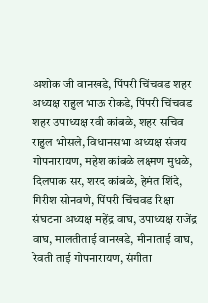अशोक जी वानखडे, पिंपरी चिंचवड शहर अध्यक्ष राहुल भाऊ रोकडे, पिंपरी चिंचवड शहर उपाध्यक्ष रवी कांबळे, शहर सचिव राहुल भोसले, विधानसभा अध्यक्ष संजय गोपनारायण, महेश कांबळे लक्ष्मण मुधळे, दिलपाक सर, शरद कांबळे, हेमंत शिंदे, गिरीश सोनवणे, पिंपरी चिंचवड रिक्षा संघटना अध्यक्ष महेंद्र वाघ, उपाध्यक्ष राजेंद्र वाघ, मालतीताई वानखडे, मीनाताई वाघ, रेवती ताई गोपनारायण, संगीता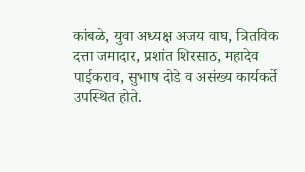कांबळे, युवा अध्यक्ष अजय वाघ, त्रितविक दत्ता जमादार, प्रशांत शिरसाठ, महादेव पाईकराव, सुभाष दोडे व असंख्य कार्यकर्ते उपस्थित होते.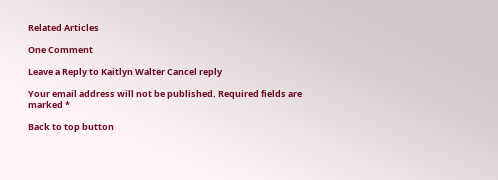Related Articles

One Comment

Leave a Reply to Kaitlyn Walter Cancel reply

Your email address will not be published. Required fields are marked *

Back to top button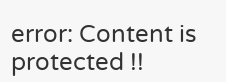error: Content is protected !!